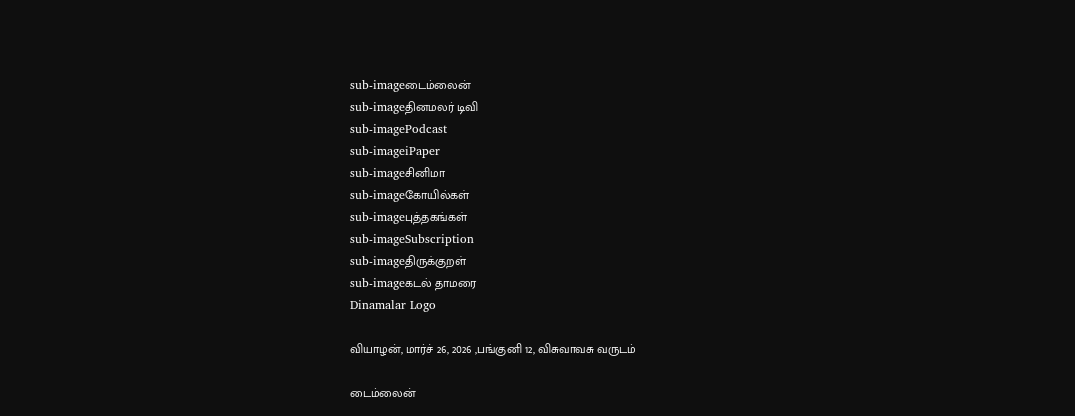sub-imageடைம்லைன்
sub-imageதினமலர் டிவி
sub-imagePodcast
sub-imageiPaper
sub-imageசினிமா
sub-imageகோயில்கள்
sub-imageபுத்தகங்கள்
sub-imageSubscription
sub-imageதிருக்குறள்
sub-imageகடல் தாமரை
Dinamalar Logo

வியாழன், மார்ச் 26, 2026 ,பங்குனி 12, விசுவாவசு வருடம்

டைம்லைன்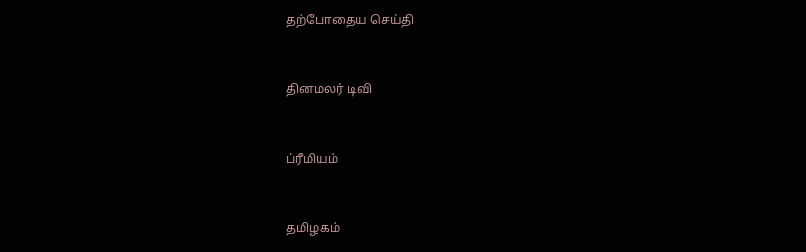தற்போதைய செய்தி


தினமலர் டிவி


ப்ரீமியம்


தமிழகம்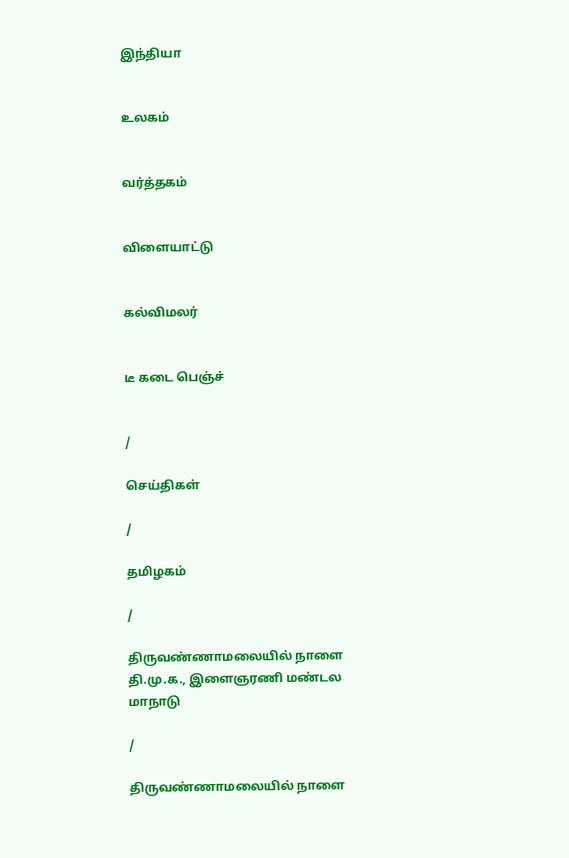இந்தியா


உலகம்


வர்த்தகம்


விளையாட்டு


கல்விமலர்


டீ கடை பெஞ்ச்


/

செய்திகள்

/

தமிழகம்

/

திருவண்ணாமலையில் நாளை தி.மு.க., இளைஞரணி மண்டல மாநாடு

/

திருவண்ணாமலையில் நாளை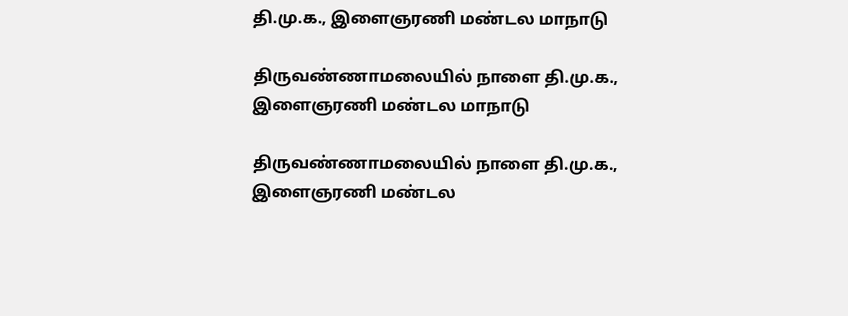தி.மு.க., இளைஞரணி மண்டல மாநாடு

திருவண்ணாமலையில் நாளை தி.மு.க., இளைஞரணி மண்டல மாநாடு

திருவண்ணாமலையில் நாளை தி.மு.க., இளைஞரணி மண்டல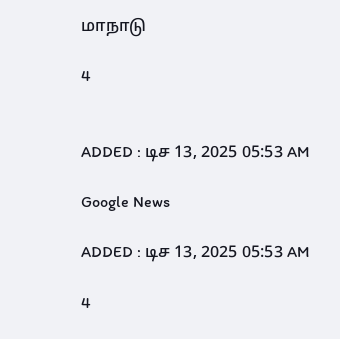மாநாடு

4


ADDED : டிச 13, 2025 05:53 AM

Google News

ADDED : டிச 13, 2025 05:53 AM

4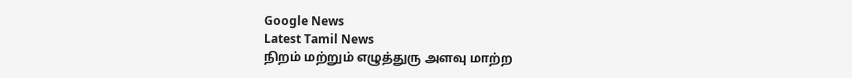Google News
Latest Tamil News
நிறம் மற்றும் எழுத்துரு அளவு மாற்ற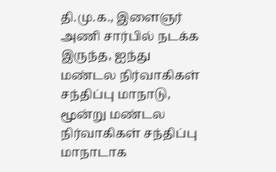தி.மு.க., இளைஞர் அணி சார்பில் நடக்க இருந்த, ஐந்து மண்டல நிர்வாகிகள் சந்திப்பு மாநாடு, மூன்று மண்டல நிர்வாகிகள் சந்திப்பு மாநாடாக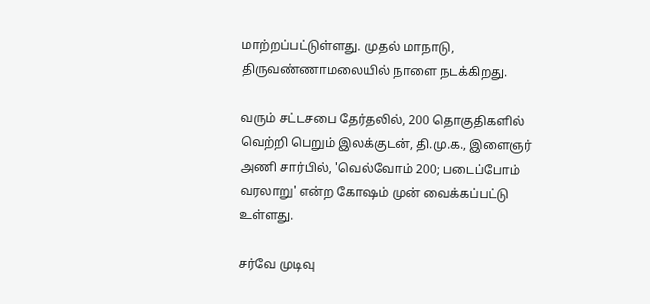மாற்றப்பட்டுள்ளது. முதல் மாநாடு, திருவண்ணாமலையில் நாளை நடக்கிறது.

வரும் சட்டசபை தேர்தலில், 200 தொகுதிகளில் வெற்றி பெறும் இலக்குடன், தி.மு.க., இளைஞர் அணி சார்பில், 'வெல்வோம் 200; படைப்போம் வரலாறு' என்ற கோஷம் முன் வைக்கப்பட்டு உள்ளது.

சர்வே முடிவு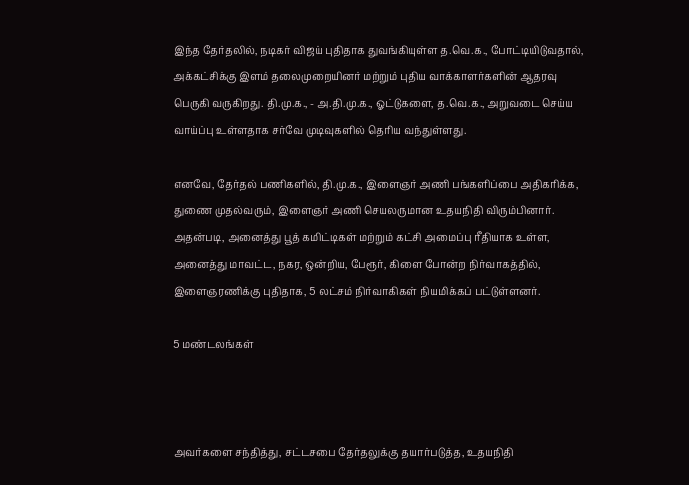இந்த தேர்தலில், நடிகர் விஜய் புதிதாக துவங்கியுள்ள த.வெ.க., போட்டியிடுவதால், அக்கட்சிக்கு இளம் தலைமுறையினர் மற்றும் புதிய வாக்காளர்களின் ஆதரவு பெருகி வருகிறது. தி.மு.க., - அ.தி.மு.க., ஓட்டுகளை, த.வெ.க., அறுவடை செய்ய வாய்ப்பு உள்ளதாக சர்வே முடிவுகளில் தெரிய வந்துள்ளது.

எனவே, தேர்தல் பணிகளில், தி.மு.க., இளைஞர் அணி பங்களிப்பை அதிகரிக்க, துணை முதல்வரும், இளைஞர் அணி செயலருமான உதயநிதி விரும்பினார். அதன்படி, அனைத்து பூத் கமிட்டிகள் மற்றும் கட்சி அமைப்பு ரீதியாக உள்ள, அனைத்து மாவட்ட, நகர, ஒன்றிய, பேரூர், கிளை போன்ற நிர்வாகத்தில், இளைஞரணிக்கு புதிதாக, 5 லட்சம் நிர்வாகிகள் நியமிக்கப் பட்டுள்ளனர்.

5 மண்டலங்கள்



அவர்களை சந்தித்து, சட்டசபை தேர்தலுக்கு தயார்படுத்த, உதயநிதி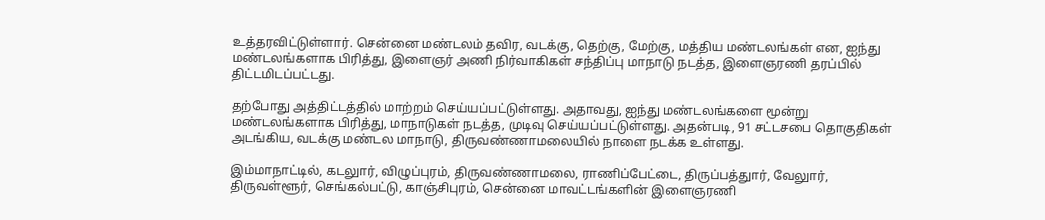உத்தரவிட்டுள்ளார். சென்னை மண்டலம் தவிர, வடக்கு, தெற்கு, மேற்கு, மத்திய மண்டலங்கள் என, ஐந்து மண்டலங்களாக பிரித்து, இளைஞர் அணி நிர்வாகிகள் சந்திப்பு மாநாடு நடத்த, இளைஞரணி தரப்பில் திட்டமிடப்பட்டது.

தற்போது அத்திட்டத்தில் மாற்றம் செய்யப்பட்டுள்ளது. அதாவது, ஐந்து மண்டலங்களை மூன்று மண்டலங்களாக பிரித்து, மாநாடுகள் நடத்த, முடிவு செய்யப்பட்டுள்ளது. அதன்படி, 91 சட்டசபை தொகுதிகள் அடங்கிய, வடக்கு மண்டல மாநாடு, திருவண்ணாமலையில் நாளை நடக்க உள்ளது.

இம்மாநாட்டில், கடலுார், விழுப்புரம், திருவண்ணாமலை, ராணிப்பேட்டை, திருப்பத்துார், வேலுார், திருவள்ளூர், செங்கல்பட்டு, காஞ்சிபுரம், சென்னை மாவட்டங்களின் இளைஞரணி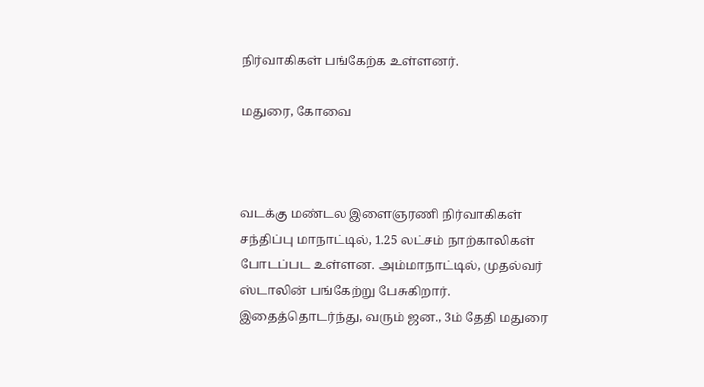நிர்வாகிகள் பங்கேற்க உள்ளனர்.

மதுரை, கோவை



வடக்கு மண்டல இளைஞரணி நிர்வாகிகள் சந்திப்பு மாநாட்டில், 1.25 லட்சம் நாற்காலிகள் போடப்பட உள்ளன. அம்மாநாட்டில், முதல்வர் ஸ்டாலின் பங்கேற்று பேசுகிறார். இதைத்தொடர்ந்து, வரும் ஜன., 3ம் தேதி மதுரை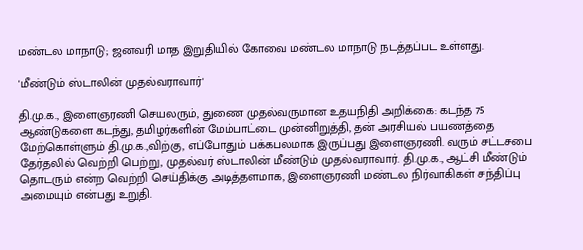மண்டல மாநாடு; ஜனவரி மாத இறுதியில் கோவை மண்டல மாநாடு நடத்தப்பட உள்ளது.

'மீண்டும் ஸ்டாலின் முதல்வராவார்'

தி.மு.க., இளைஞரணி செயலரும், துணை முதல்வருமான உதயநிதி அறிக்கை: கடந்த 75 ஆண்டுகளை கடந்து, தமிழர்களின் மேம்பாட்டை முன்னிறுத்தி, தன் அரசியல் பயணத்தை மேற்கொள்ளும் தி.மு.க.,விற்கு, எப்போதும் பக்கபலமாக இருப்பது இளைஞரணி. வரும் சட்டசபை தேர்தலில் வெற்றி பெற்று, முதல்வர் ஸ்டாலின் மீண்டும் முதல்வராவார். தி.மு.க., ஆட்சி மீண்டும் தொடரும் என்ற வெற்றி செய்திக்கு அடித்தளமாக, இளைஞரணி மண்டல நிர்வாகிகள் சந்திப்பு அமையும் என்பது உறுதி.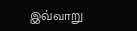இவ்வாறு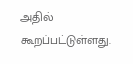அதில் கூறப்பட்டுள்ளது.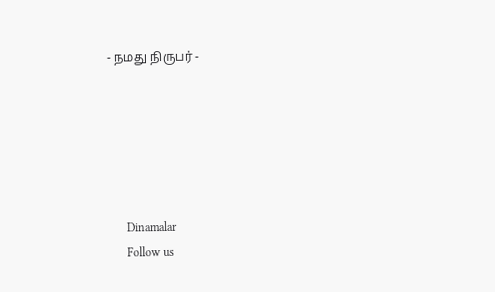- நமது நிருபர் -






      Dinamalar
      Follow us